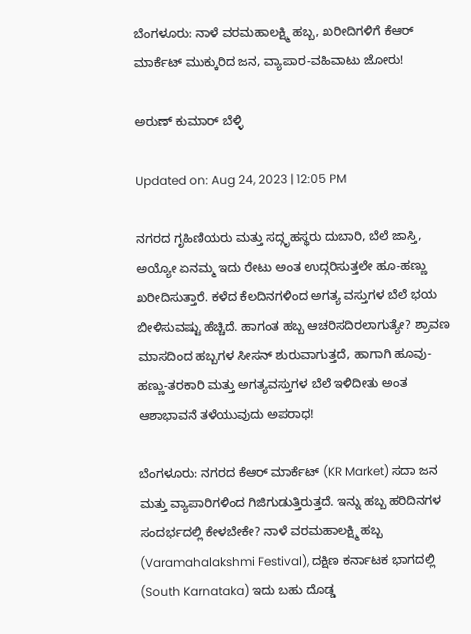ಬೆಂಗಳೂರು: ನಾಳೆ ವರಮಹಾಲಕ್ಷ್ಮಿ ಹಬ್ಬ, ಖರೀದಿಗಳಿಗೆ ಕೆಆರ್ ಮಾರ್ಕೆಟ್ ಮುಕ್ಕುರಿದ ಜನ, ವ್ಯಾಪಾರ-ವಹಿವಾಟು ಜೋರು!

ಅರುಣ್ ಕುಮಾರ್ ಬೆಳ್ಳಿ

Updated on: Aug 24, 2023 | 12:05 PM

ನಗರದ ಗೃಹಿಣಿಯರು ಮತ್ತು ಸದ್ಗೃಹಸ್ಥರು ದುಬಾರಿ, ಬೆಲೆ ಜಾಸ್ತಿ, ಅಯ್ಯೋ ಏನಮ್ಮ ಇದು ರೇಟು ಅಂತ ಉದ್ಗರಿಸುತ್ತಲೇ ಹೂ-ಹಣ್ಣು ಖರೀದಿಸುತ್ತಾರೆ. ಕಳೆದ ಕೆಲದಿನಗಳಿಂದ ಅಗತ್ಯ ವಸ್ತುಗಳ ಬೆಲೆ ಭಯ ಬೀಳಿಸುವಷ್ಟು ಹೆಚ್ಚಿದೆ. ಹಾಗಂತ ಹಬ್ಬ ಆಚರಿಸದಿರಲಾಗುತ್ಯೇ? ಶ್ರಾವಣ ಮಾಸದಿಂದ ಹಬ್ಬಗಳ ಸೀಸನ್ ಶುರುವಾಗುತ್ತದೆ, ಹಾಗಾಗಿ ಹೂವು-ಹಣ್ಣು-ತರಕಾರಿ ಮತ್ತು ಅಗತ್ಯವಸ್ತುಗಳ ಬೆಲೆ ಇಳಿದೀತು ಅಂತ ಆಶಾಭಾವನೆ ತಳೆಯುವುದು ಅಪರಾಧ!

ಬೆಂಗಳೂರು: ನಗರದ ಕೆಆರ್ ಮಾರ್ಕೆಟ್ (KR Market) ಸದಾ ಜನ ಮತ್ತು ವ್ಯಾಪಾರಿಗಳಿಂದ ಗಿಜಿಗುಡುತ್ತಿರುತ್ತದೆ. ಇನ್ನು ಹಬ್ಬ ಹರಿದಿನಗಳ ಸಂದರ್ಭದಲ್ಲಿ ಕೇಳಬೇಕೇ? ನಾಳೆ ವರಮಹಾಲಕ್ಷ್ಮಿ ಹಬ್ಬ (Varamahalakshmi Festival), ದಕ್ಷಿಣ ಕರ್ನಾಟಕ ಭಾಗದಲ್ಲಿ (South Karnataka) ಇದು ಬಹು ದೊಡ್ಡ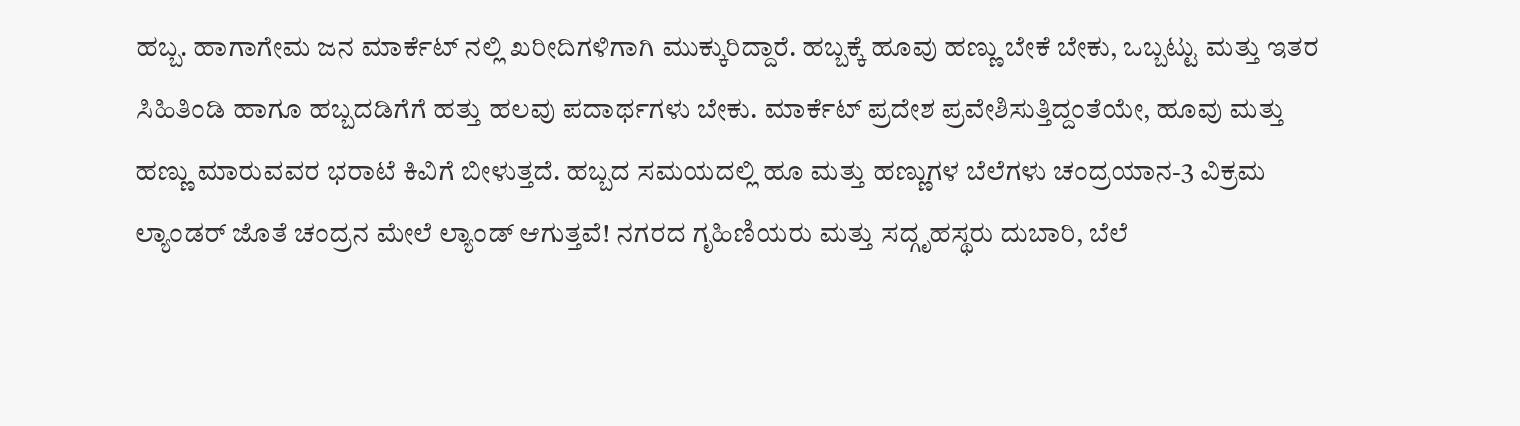ಹಬ್ಬ. ಹಾಗಾಗೇಮ ಜನ ಮಾರ್ಕೆಟ್ ನಲ್ಲಿ ಖರೀದಿಗಳಿಗಾಗಿ ಮುಕ್ಕುರಿದ್ದಾರೆ. ಹಬ್ಬಕ್ಕೆ ಹೂವು ಹಣ್ಣು ಬೇಕೆ ಬೇಕು, ಒಬ್ಬಟ್ಟು ಮತ್ತು ಇತರ ಸಿಹಿತಿಂಡಿ ಹಾಗೂ ಹಬ್ಬದಡಿಗೆಗೆ ಹತ್ತು ಹಲವು ಪದಾರ್ಥಗಳು ಬೇಕು. ಮಾರ್ಕೆಟ್ ಪ್ರದೇಶ ಪ್ರವೇಶಿಸುತ್ತಿದ್ದಂತೆಯೇ, ಹೂವು ಮತ್ತು ಹಣ್ಣು ಮಾರುವವರ ಭರಾಟೆ ಕಿವಿಗೆ ಬೀಳುತ್ತದೆ. ಹಬ್ಬದ ಸಮಯದಲ್ಲಿ ಹೂ ಮತ್ತು ಹಣ್ಣುಗಳ ಬೆಲೆಗಳು ಚಂದ್ರಯಾನ-3 ವಿಕ್ರಮ ಲ್ಯಾಂಡರ್ ಜೊತೆ ಚಂದ್ರನ ಮೇಲೆ ಲ್ಯಾಂಡ್ ಆಗುತ್ತವೆ! ನಗರದ ಗೃಹಿಣಿಯರು ಮತ್ತು ಸದ್ಗೃಹಸ್ಥರು ದುಬಾರಿ, ಬೆಲೆ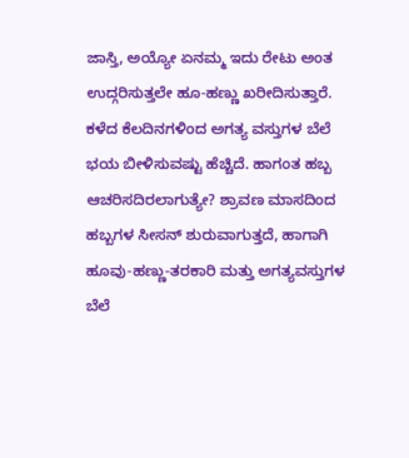ಜಾಸ್ತಿ, ಅಯ್ಯೋ ಏನಮ್ಮ ಇದು ರೇಟು ಅಂತ ಉದ್ಗರಿಸುತ್ತಲೇ ಹೂ-ಹಣ್ಣು ಖರೀದಿಸುತ್ತಾರೆ. ಕಳೆದ ಕೆಲದಿನಗಳಿಂದ ಅಗತ್ಯ ವಸ್ತುಗಳ ಬೆಲೆ ಭಯ ಬೀಳಿಸುವಷ್ಟು ಹೆಚ್ಚಿದೆ. ಹಾಗಂತ ಹಬ್ಬ ಆಚರಿಸದಿರಲಾಗುತ್ಯೇ? ಶ್ರಾವಣ ಮಾಸದಿಂದ ಹಬ್ಬಗಳ ಸೀಸನ್ ಶುರುವಾಗುತ್ತದೆ, ಹಾಗಾಗಿ ಹೂವು-ಹಣ್ಣು-ತರಕಾರಿ ಮತ್ತು ಅಗತ್ಯವಸ್ತುಗಳ ಬೆಲೆ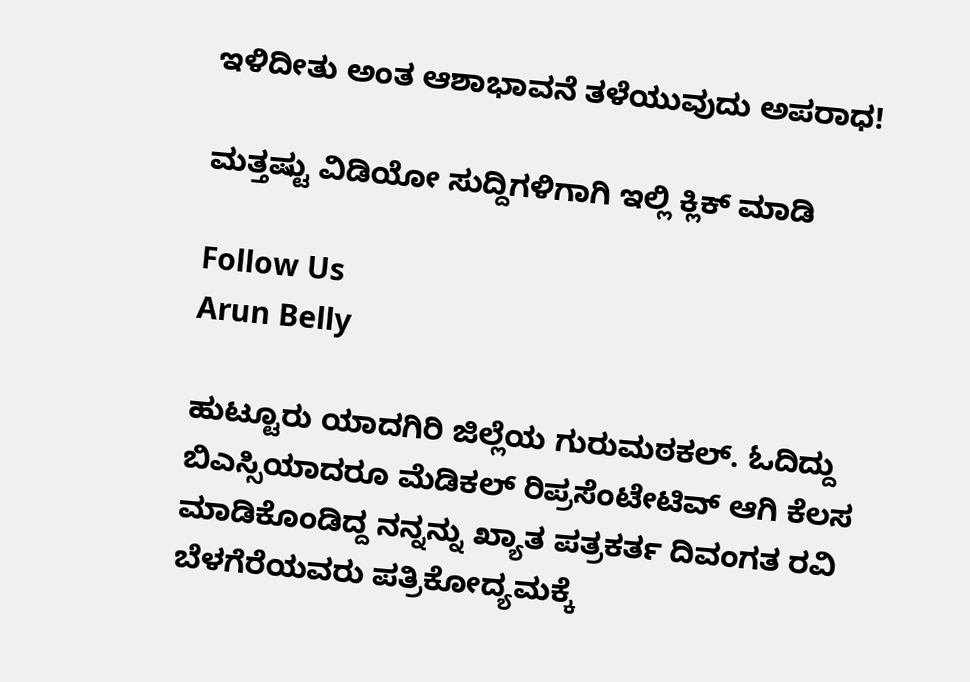ಇಳಿದೀತು ಅಂತ ಆಶಾಭಾವನೆ ತಳೆಯುವುದು ಅಪರಾಧ!

ಮತ್ತಷ್ಟು ವಿಡಿಯೋ ಸುದ್ದಿಗಳಿಗಾಗಿ ಇಲ್ಲಿ ಕ್ಲಿಕ್ ಮಾಡಿ

Follow Us
Arun Belly

ಹುಟ್ಟೂರು ಯಾದಗಿರಿ ಜಿಲ್ಲೆಯ ಗುರುಮಠಕಲ್. ಓದಿದ್ದು ಬಿಎಸ್ಸಿಯಾದರೂ ಮೆಡಿಕಲ್ ರಿಪ್ರಸೆಂಟೇಟಿವ್ ಆಗಿ ಕೆಲಸ ಮಾಡಿಕೊಂಡಿದ್ದ ನನ್ನನ್ನು ಖ್ಯಾತ ಪತ್ರಕರ್ತ ದಿವಂಗತ ರವಿ ಬೆಳಗೆರೆಯವರು ಪತ್ರಿಕೋದ್ಯಮಕ್ಕೆ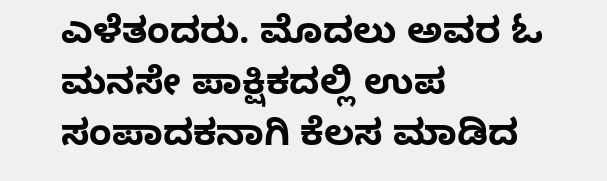ಎಳೆತಂದರು. ಮೊದಲು ಅವರ ಓ ಮನಸೇ ಪಾಕ್ಷಿಕದಲ್ಲಿ ಉಪ ಸಂಪಾದಕನಾಗಿ ಕೆಲಸ ಮಾಡಿದ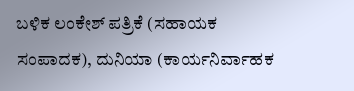ಬಳಿಕ ಲಂಕೇಶ್ ಪತ್ರಿಕೆ (ಸಹಾಯಕ ಸಂಪಾದಕ), ದುನಿಯಾ (ಕಾರ್ಯನಿರ್ವಾಹಕ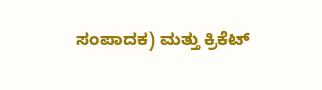ಸಂಪಾದಕ) ಮತ್ತು ಕ್ರಿಕೆಟ್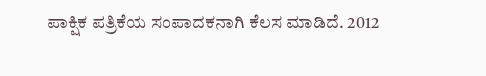ಪಾಕ್ಷಿಕ ಪತ್ರಿಕೆಯ ಸಂಪಾದಕನಾಗಿ ಕೆಲಸ ಮಾಡಿದೆ. 2012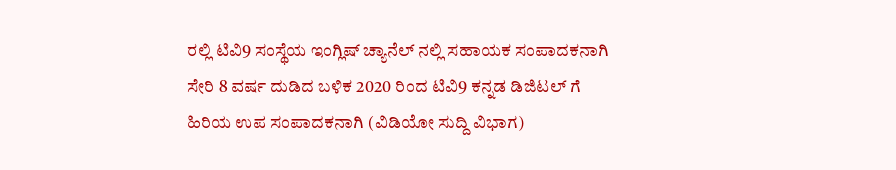ರಲ್ಲಿ ಟಿವಿ9 ಸಂಸ್ಥೆಯ ಇಂಗ್ಲಿಷ್ ಚ್ಯಾನೆಲ್ ನಲ್ಲಿ ಸಹಾಯಕ ಸಂಪಾದಕನಾಗಿ ಸೇರಿ 8 ವರ್ಷ ದುಡಿದ ಬಳಿಕ 2020 ರಿಂದ ಟಿವಿ9 ಕನ್ನಡ ಡಿಜಿಟಲ್ ಗೆ ಹಿರಿಯ ಉಪ ಸಂಪಾದಕನಾಗಿ (ವಿಡಿಯೋ ಸುದ್ದಿ ವಿಭಾಗ)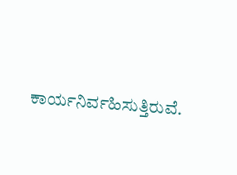ಕಾರ್ಯನಿರ್ವಹಿಸುತ್ತಿರುವೆ.